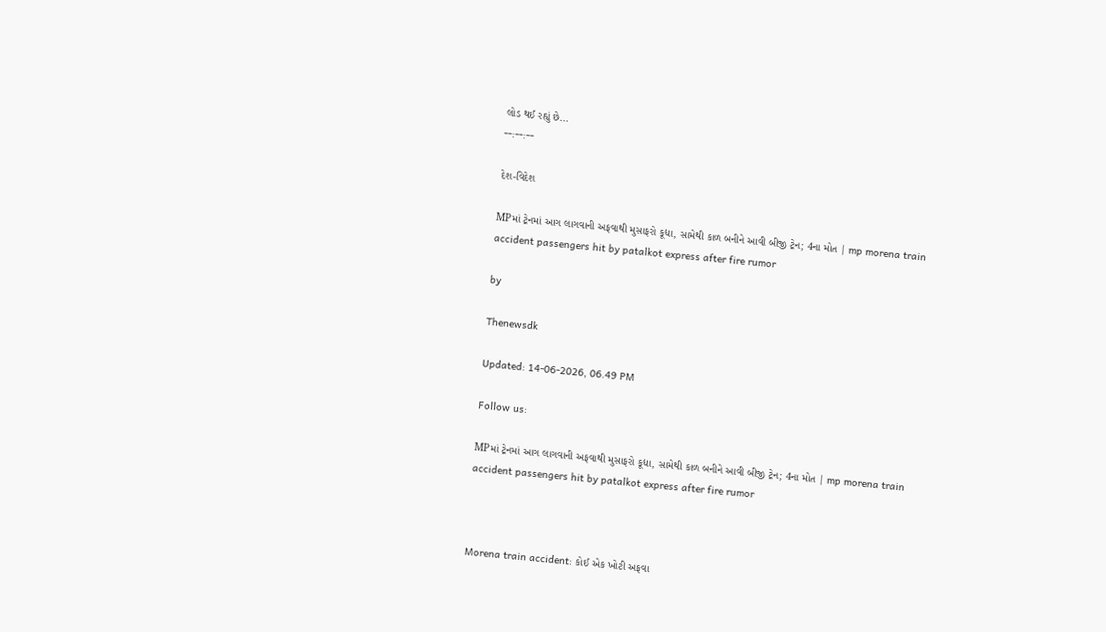લોડ થઈ રહ્યું છે...
--:--:--

દેશ-વિદેશ

MPમાં ટ્રેનમાં આગ લાગવાની અફવાથી મુસાફરો કૂદ્યા, સામેથી કાળ બનીને આવી બીજી ટ્રેન; 4ના મોત | mp morena train accident passengers hit by patalkot express after fire rumor

by

Thenewsdk

Updated: 14-06-2026, 06.49 PM

Follow us:

MPમાં ટ્રેનમાં આગ લાગવાની અફવાથી મુસાફરો કૂદ્યા, સામેથી કાળ બનીને આવી બીજી ટ્રેન; 4ના મોત | mp morena train accident passengers hit by patalkot express after fire rumor



Morena train accident: કોઈ એક ખોટી અફવા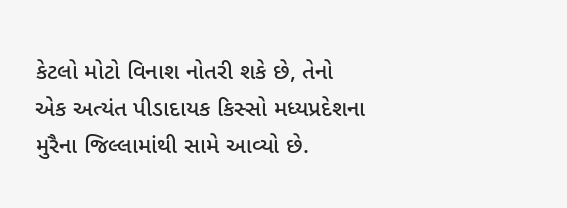કેટલો મોટો વિનાશ નોતરી શકે છે, તેનો એક અત્યંત પીડાદાયક કિસ્સો મધ્યપ્રદેશના મુરૈના જિલ્લામાંથી સામે આવ્યો છે.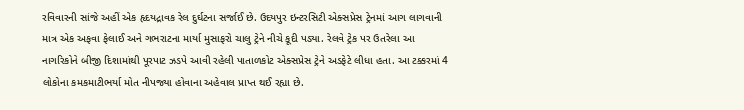રવિવારની સાંજે અહીં એક હૃદયદ્રાવક રેલ દુર્ઘટના સર્જાઈ છે. ઉદયપુર ઇન્ટરસિટી એક્સપ્રેસ ટ્રેનમાં આગ લાગવાની માત્ર એક અફવા ફેલાઈ અને ગભરાટના માર્યા મુસાફરો ચાલુ ટ્રેને નીચે કૂદી પડ્યા. રેલવે ટ્રેક પર ઉતરેલા આ નાગરિકોને બીજી દિશામાંથી પૂરપાટ ઝડપે આવી રહેલી પાતાળકોટ એક્સપ્રેસ ટ્રેને અડફેટે લીધા હતા. આ ટક્કરમાં 4 લોકોના કમકમાટીભર્યા મોત નીપજ્યા હોવાના અહેવાલ પ્રાપ્ત થઈ રહ્યા છે.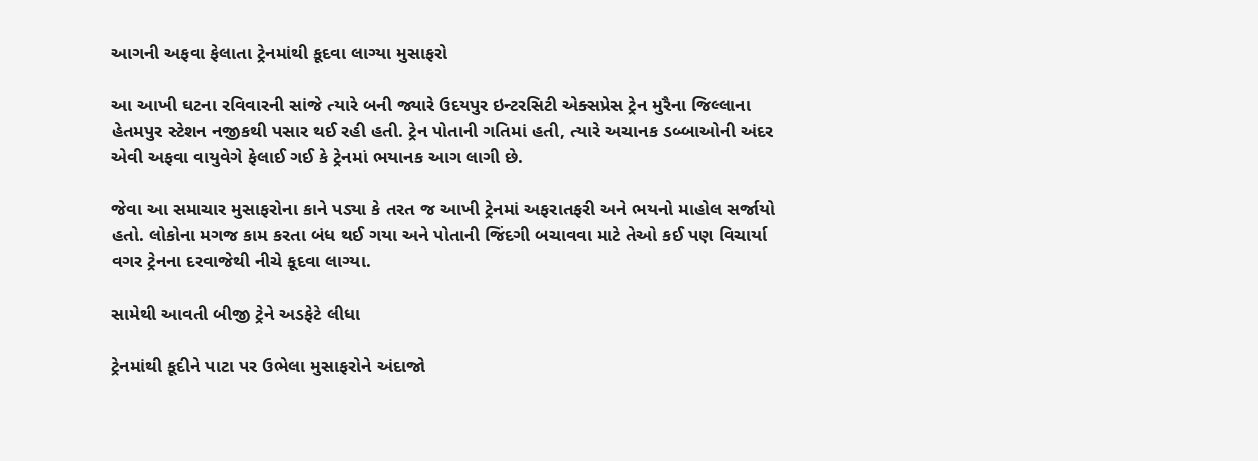આગની અફવા ફેલાતા ટ્રેનમાંથી કૂદવા લાગ્યા મુસાફરો

આ આખી ઘટના રવિવારની સાંજે ત્યારે બની જ્યારે ઉદયપુર ઇન્ટરસિટી એક્સપ્રેસ ટ્રેન મુરૈના જિલ્લાના હેતમપુર સ્ટેશન નજીકથી પસાર થઈ રહી હતી. ટ્રેન પોતાની ગતિમાં હતી, ત્યારે અચાનક ડબ્બાઓની અંદર એવી અફવા વાયુવેગે ફેલાઈ ગઈ કે ટ્રેનમાં ભયાનક આગ લાગી છે.

જેવા આ સમાચાર મુસાફરોના કાને પડ્યા કે તરત જ આખી ટ્રેનમાં અફરાતફરી અને ભયનો માહોલ સર્જાયો હતો. લોકોના મગજ કામ કરતા બંધ થઈ ગયા અને પોતાની જિંદગી બચાવવા માટે તેઓ કઈ પણ વિચાર્યા વગર ટ્રેનના દરવાજેથી નીચે કૂદવા લાગ્યા.

સામેથી આવતી બીજી ટ્રેને અડફેટે લીધા

ટ્રેનમાંથી કૂદીને પાટા પર ઉભેલા મુસાફરોને અંદાજો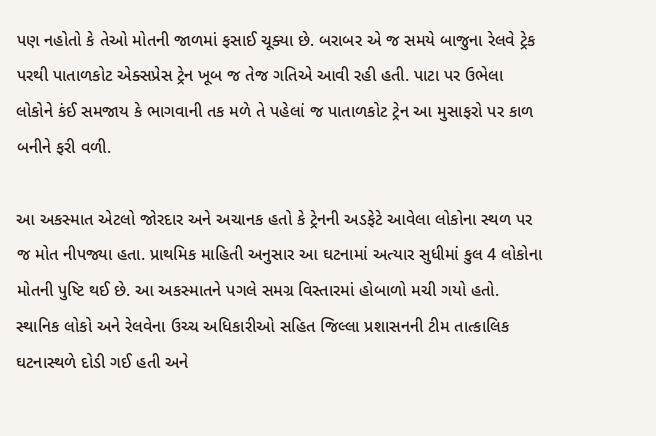પણ નહોતો કે તેઓ મોતની જાળમાં ફસાઈ ચૂક્યા છે. બરાબર એ જ સમયે બાજુના રેલવે ટ્રેક પરથી પાતાળકોટ એક્સપ્રેસ ટ્રેન ખૂબ જ તેજ ગતિએ આવી રહી હતી. પાટા પર ઉભેલા લોકોને કંઈ સમજાય કે ભાગવાની તક મળે તે પહેલાં જ પાતાળકોટ ટ્રેન આ મુસાફરો પર કાળ બનીને ફરી વળી.

આ અકસ્માત એટલો જોરદાર અને અચાનક હતો કે ટ્રેનની અડફેટે આવેલા લોકોના સ્થળ પર જ મોત નીપજ્યા હતા. પ્રાથમિક માહિતી અનુસાર આ ઘટનામાં અત્યાર સુધીમાં કુલ 4 લોકોના મોતની પુષ્ટિ થઈ છે. આ અકસ્માતને પગલે સમગ્ર વિસ્તારમાં હોબાળો મચી ગયો હતો. સ્થાનિક લોકો અને રેલવેના ઉચ્ચ અધિકારીઓ સહિત જિલ્લા પ્રશાસનની ટીમ તાત્કાલિક ઘટનાસ્થળે દોડી ગઈ હતી અને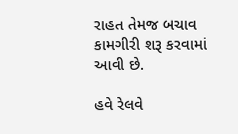રાહત તેમજ બચાવ કામગીરી શરૂ કરવામાં આવી છે.

હવે રેલવે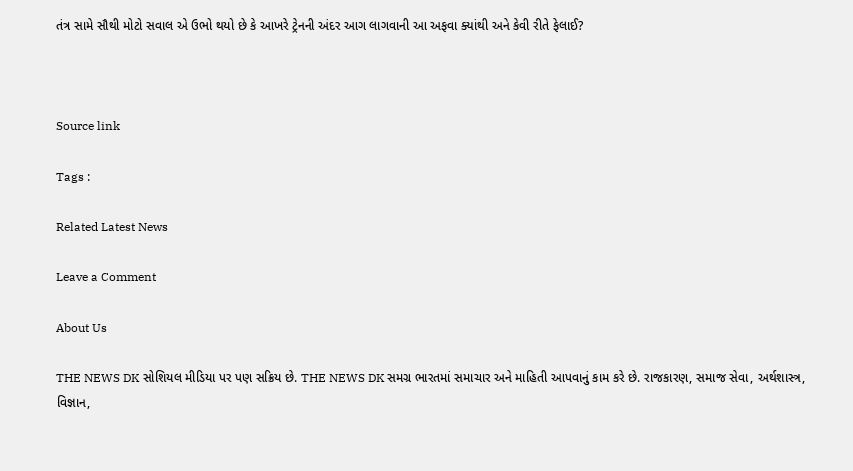તંત્ર સામે સૌથી મોટો સવાલ એ ઉભો થયો છે કે આખરે ટ્રેનની અંદર આગ લાગવાની આ અફવા ક્યાંથી અને કેવી રીતે ફેલાઈ?



Source link

Tags :

Related Latest News

Leave a Comment

About Us

THE NEWS DK સોશિયલ મીડિયા પર પણ સક્રિય છે. THE NEWS DK સમગ્ર ભારતમાં સમાચાર અને માહિતી આપવાનું કામ કરે છે. રાજકારણ, સમાજ સેવા, અર્થશાસ્ત્ર, વિજ્ઞાન,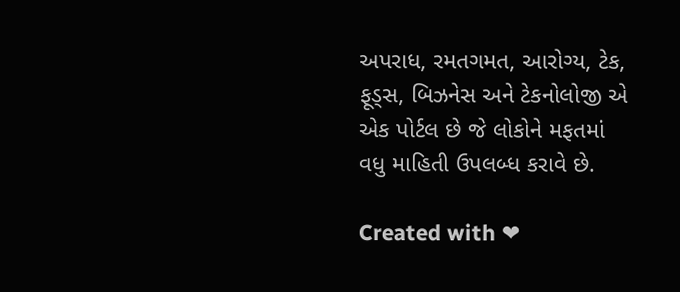અપરાધ, રમતગમત, આરોગ્ય, ટેક, ફૂડ્સ, બિઝનેસ અને ટેકનોલોજી એ એક પોર્ટલ છે જે લોકોને મફતમાં વધુ માહિતી ઉપલબ્ધ કરાવે છે.

Created with ❤